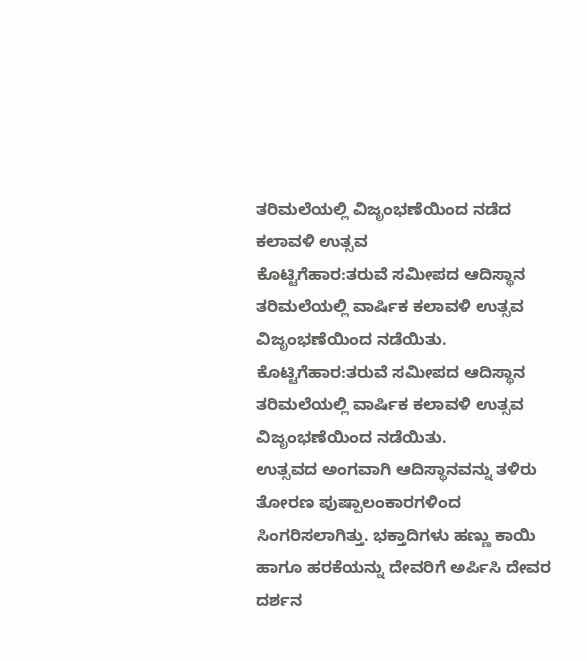ತರಿಮಲೆಯಲ್ಲಿ ವಿಜೃಂಭಣೆಯಿಂದ ನಡೆದ ಕಲಾವಳಿ ಉತ್ಸವ
ಕೊಟ್ಟಿಗೆಹಾರ:ತರುವೆ ಸಮೀಪದ ಆದಿಸ್ಥಾನ ತರಿಮಲೆಯಲ್ಲಿ ವಾರ್ಷಿಕ ಕಲಾವಳಿ ಉತ್ಸವ ವಿಜೃಂಭಣೆಯಿಂದ ನಡೆಯಿತು.
ಕೊಟ್ಟಿಗೆಹಾರ:ತರುವೆ ಸಮೀಪದ ಆದಿಸ್ಥಾನ ತರಿಮಲೆಯಲ್ಲಿ ವಾರ್ಷಿಕ ಕಲಾವಳಿ ಉತ್ಸವ ವಿಜೃಂಭಣೆಯಿಂದ ನಡೆಯಿತು.
ಉತ್ಸವದ ಅಂಗವಾಗಿ ಆದಿಸ್ಥಾನವನ್ನು ತಳಿರು ತೋರಣ ಪುಷ್ಪಾಲಂಕಾರಗಳಿಂದ ಸಿಂಗರಿಸಲಾಗಿತ್ತು. ಭಕ್ತಾದಿಗಳು ಹಣ್ಣು ಕಾಯಿ ಹಾಗೂ ಹರಕೆಯನ್ನು ದೇವರಿಗೆ ಅರ್ಪಿಸಿ ದೇವರ ದರ್ಶನ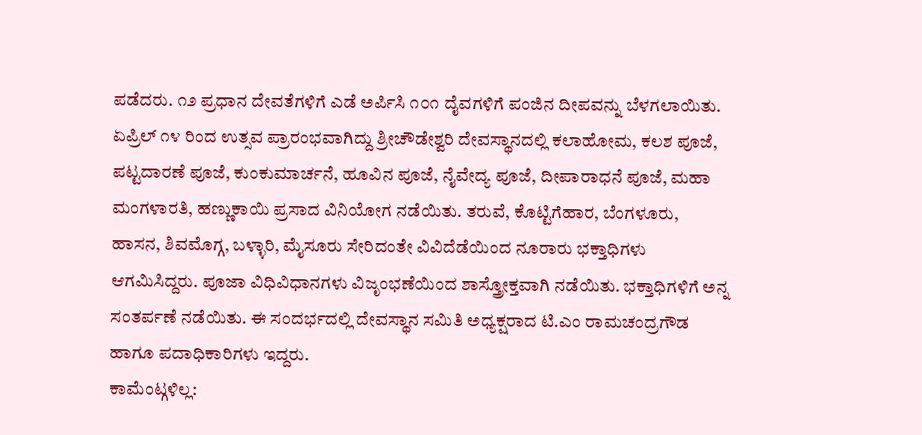ಪಡೆದರು. ೧೨ ಪ್ರಧಾನ ದೇವತೆಗಳಿಗೆ ಎಡೆ ಅರ್ಪಿಸಿ ೧೦೧ ದೈವಗಳಿಗೆ ಪಂಜಿನ ದೀಪವನ್ನು ಬೆಳಗಲಾಯಿತು. ಏಪ್ರಿಲ್ ೧೪ ರಿಂದ ಉತ್ಸವ ಪ್ರಾರಂಭವಾಗಿದ್ದು ಶ್ರೀಚೌಡೇಶ್ವರಿ ದೇವಸ್ಥಾನದಲ್ಲಿ ಕಲಾಹೋಮ, ಕಲಶ ಪೂಜೆ, ಪಟ್ಟದಾರಣೆ ಪೂಜೆ, ಕುಂಕುಮಾರ್ಚನೆ, ಹೂವಿನ ಪೂಜೆ, ನೈವೇದ್ಯ ಪೂಜೆ, ದೀಪಾರಾಧನೆ ಪೂಜೆ, ಮಹಾ ಮಂಗಳಾರತಿ, ಹಣ್ಣುಕಾಯಿ ಪ್ರಸಾದ ವಿನಿಯೋಗ ನಡೆಯಿತು. ತರುವೆ, ಕೊಟ್ಟಿಗೆಹಾರ, ಬೆಂಗಳೂರು, ಹಾಸನ, ಶಿವಮೊಗ್ಗ, ಬಳ್ಳಾರಿ, ಮೈಸೂರು ಸೇರಿದಂತೇ ವಿವಿದೆಡೆಯಿಂದ ನೂರಾರು ಭಕ್ತಾಧಿಗಳು ಆಗಮಿಸಿದ್ದರು. ಪೂಜಾ ವಿಧಿವಿಧಾನಗಳು ವಿಜೃಂಭಣೆಯಿಂದ ಶಾಸ್ತ್ರೋಕ್ತವಾಗಿ ನಡೆಯಿತು. ಭಕ್ತಾಧಿಗಳಿಗೆ ಅನ್ನ ಸಂತರ್ಪಣೆ ನಡೆಯಿತು. ಈ ಸಂದರ್ಭದಲ್ಲಿ ದೇವಸ್ಥಾನ ಸಮಿತಿ ಅಧ್ಯಕ್ಷರಾದ ಟಿ.ಎಂ ರಾಮಚಂದ್ರಗೌಡ ಹಾಗೂ ಪದಾಧಿಕಾರಿಗಳು ಇದ್ದರು.
ಕಾಮೆಂಟ್ಗಳಿಲ್ಲ: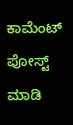ಕಾಮೆಂಟ್ ಪೋಸ್ಟ್ ಮಾಡಿ